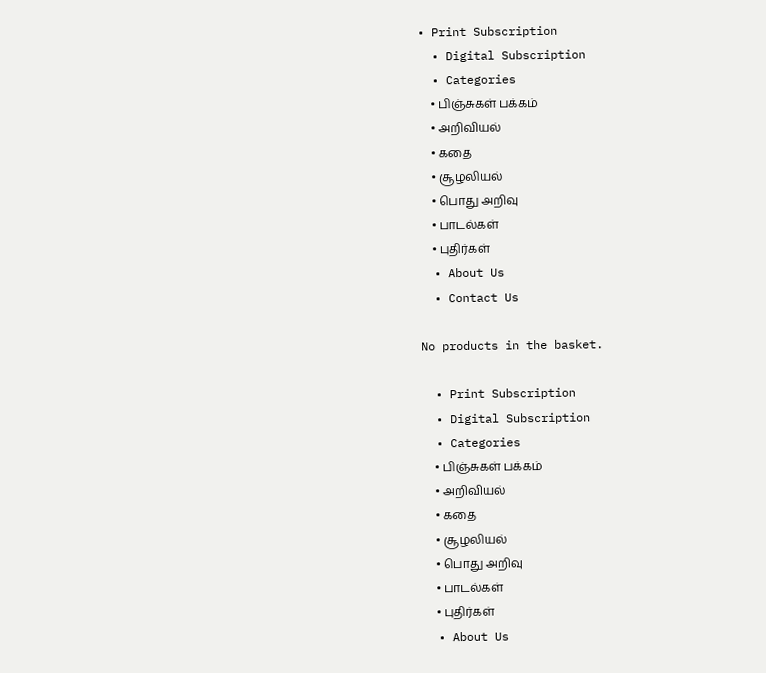• Print Subscription
  • Digital Subscription
  • Categories
    • பிஞ்சுகள் பக்கம்
    • அறிவியல்
    • கதை
    • சூழலியல்
    • பொது அறிவு
    • பாடல்கள்
    • புதிர்கள்
  • About Us
  • Contact Us

No products in the basket.

  • Print Subscription
  • Digital Subscription
  • Categories
    • பிஞ்சுகள் பக்கம்
    • அறிவியல்
    • கதை
    • சூழலியல்
    • பொது அறிவு
    • பாடல்கள்
    • புதிர்கள்
  • About Us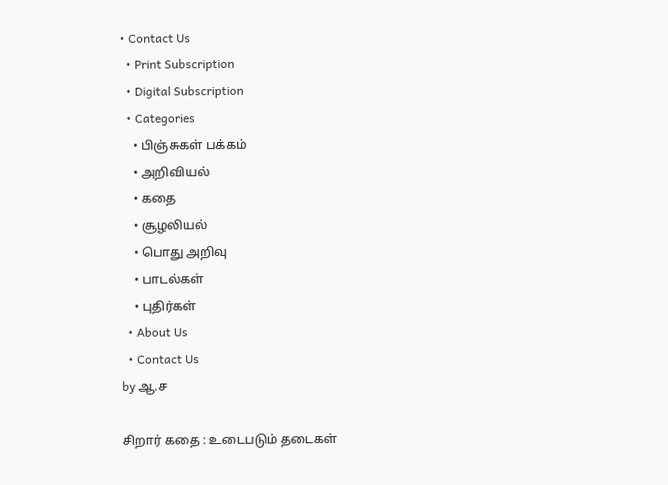• Contact Us
  • Print Subscription
  • Digital Subscription
  • Categories
    • பிஞ்சுகள் பக்கம்
    • அறிவியல்
    • கதை
    • சூழலியல்
    • பொது அறிவு
    • பாடல்கள்
    • புதிர்கள்
  • About Us
  • Contact Us
by ஆ.ச

சிறார் கதை : உடைபடும் தடைகள்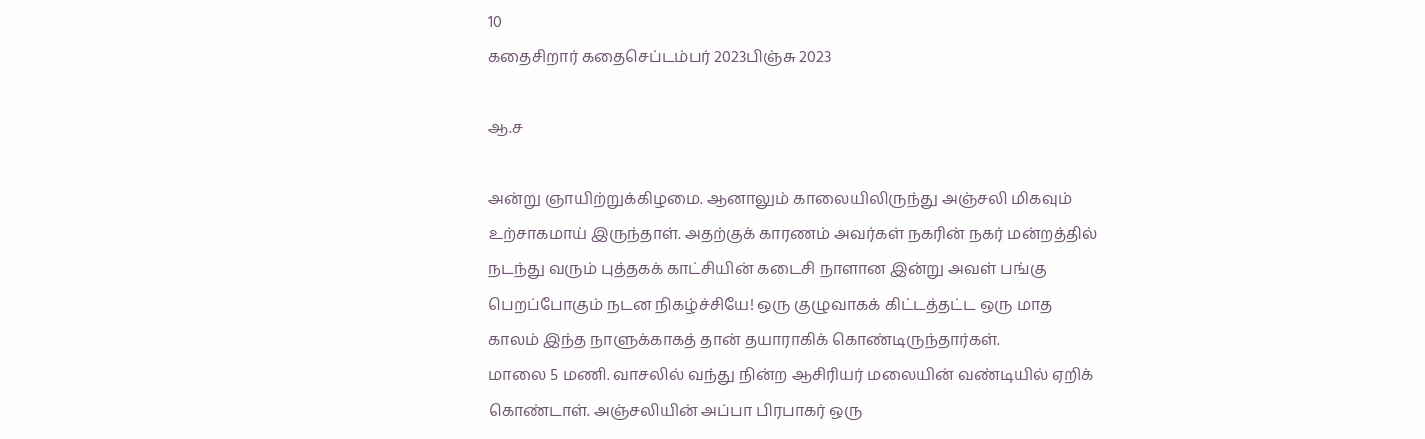10
கதைசிறார் கதைசெப்டம்பர் 2023பிஞ்சு 2023

ஆ.ச

அன்று ஞாயிற்றுக்கிழமை. ஆனாலும் காலையிலிருந்து அஞ்சலி மிகவும் உற்சாகமாய் இருந்தாள். அதற்குக் காரணம் அவர்கள் நகரின் நகர் மன்றத்தில் நடந்து வரும் புத்தகக் காட்சியின் கடைசி நாளான இன்று அவள் பங்கு பெறப்போகும் நடன நிகழ்ச்சியே! ஒரு குழுவாகக் கிட்டத்தட்ட ஒரு மாத காலம் இந்த நாளுக்காகத் தான் தயாராகிக் கொண்டிருந்தார்கள்.
மாலை 5 மணி. வாசலில் வந்து நின்ற ஆசிரியர் மலையின் வண்டியில் ஏறிக் கொண்டாள். அஞ்சலியின் அப்பா பிரபாகர் ஒரு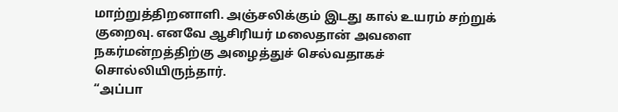மாற்றுத்திறனாளி. அஞ்சலிக்கும் இடது கால் உயரம் சற்றுக் குறைவு. எனவே ஆசிரியர் மலைதான் அவளை நகர்மன்றத்திற்கு அழைத்துச் செல்வதாகச் சொல்லியிருந்தார்.
“அப்பா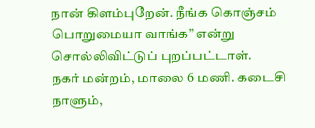நான் கிளம்புறேன். நீங்க கொஞ்சம் பொறுமையா வாங்க” என்று சொல்லிவிட்டுப் புறப்பட்டாள்.
நகர் மன்றம், மாலை 6 மணி. கடைசி நாளும்,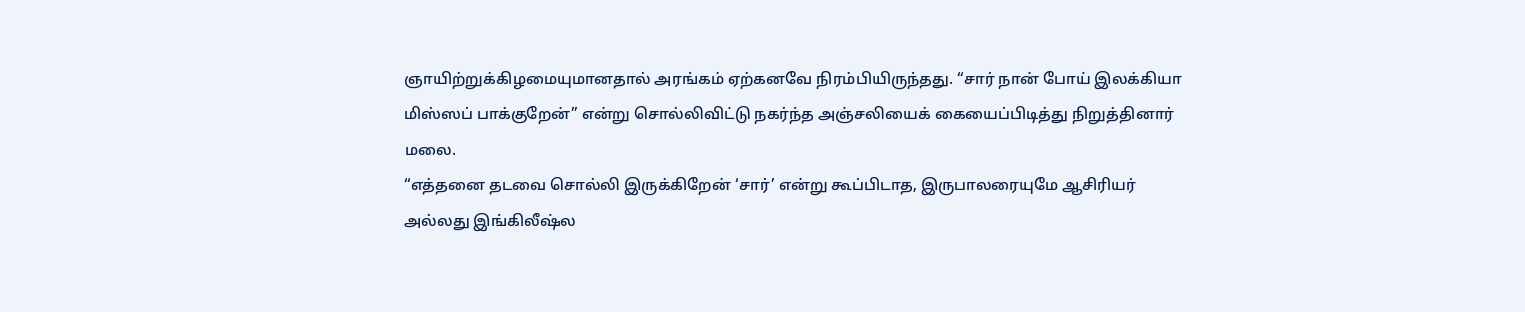ஞாயிற்றுக்கிழமையுமானதால் அரங்கம் ஏற்கனவே நிரம்பியிருந்தது. “சார் நான் போய் இலக்கியா மிஸ்ஸப் பாக்குறேன்” என்று சொல்லிவிட்டு நகர்ந்த அஞ்சலியைக் கையைப்பிடித்து நிறுத்தினார் மலை.
“எத்தனை தடவை சொல்லி இருக்கிறேன் ‘சார்’ என்று கூப்பிடாத, இருபாலரையுமே ஆசிரியர் அல்லது இங்கிலீஷ்ல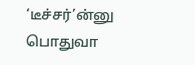‘டீச்சர்’ன்னு பொதுவா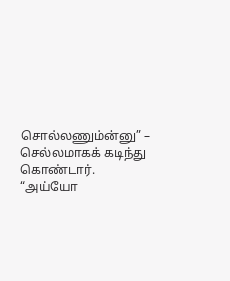சொல்லணும்ன்னு” – செல்லமாகக் கடிந்து கொண்டார்.
“அய்யோ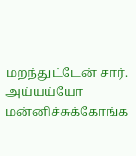மறந்துட்டேன் சார். அய்யய்யோ மன்னிச்சுக்கோங்க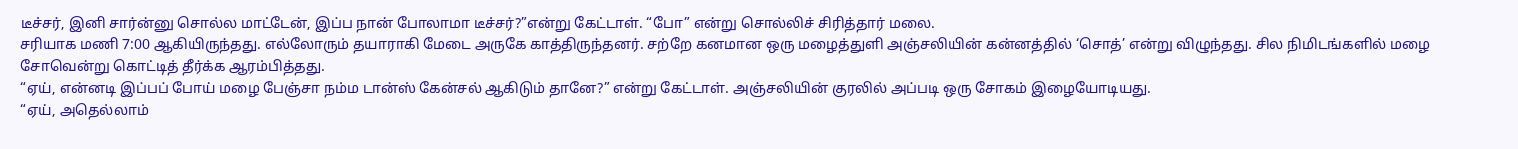டீச்சர், இனி சார்ன்னு சொல்ல மாட்டேன், இப்ப நான் போலாமா டீச்சர்?”என்று கேட்டாள். “போ” என்று சொல்லிச் சிரித்தார் மலை.
சரியாக மணி 7:00 ஆகியிருந்தது. எல்லோரும் தயாராகி மேடை அருகே காத்திருந்தனர். சற்றே கனமான ஒரு மழைத்துளி அஞ்சலியின் கன்னத்தில் ‘சொத்’ என்று விழுந்தது. சில நிமிடங்களில் மழை சோவென்று கொட்டித் தீர்க்க ஆரம்பித்தது.
“ஏய், என்னடி இப்பப் போய் மழை பேஞ்சா நம்ம டான்ஸ் கேன்சல் ஆகிடும் தானே?” என்று கேட்டாள். அஞ்சலியின் குரலில் அப்படி ஒரு சோகம் இழையோடியது.
“ஏய், அதெல்லாம்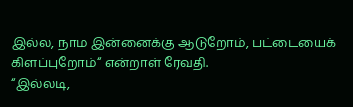இல்ல, நாம இன்னைக்கு ஆடுறோம், பட்டையைக் கிளப்புறோம்“ என்றாள் ரேவதி.
“இல்லடி,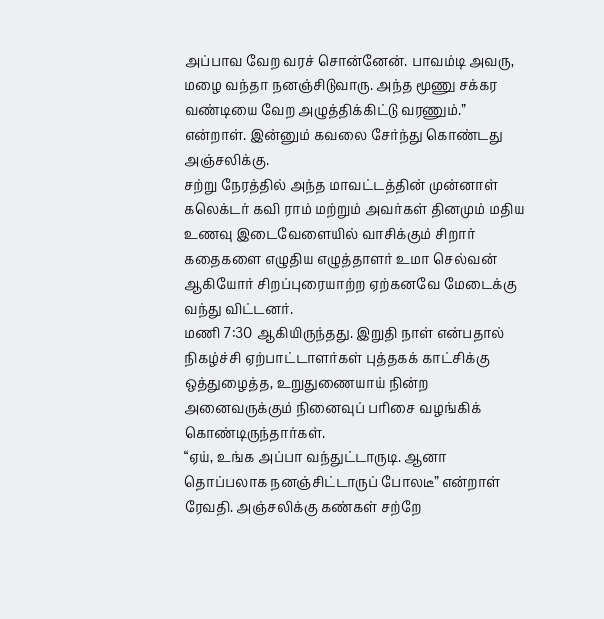அப்பாவ வேற வரச் சொன்னேன். பாவம்டி அவரு, மழை வந்தா நனஞ்சிடுவாரு. அந்த மூணு சக்கர வண்டியை வேற அழுத்திக்கிட்டு வரணும்.” என்றாள். இன்னும் கவலை சேர்ந்து கொண்டது அஞ்சலிக்கு.
சற்று நேரத்தில் அந்த மாவட்டத்தின் முன்னாள் கலெக்டர் கவி ராம் மற்றும் அவர்கள் தினமும் மதிய உணவு இடைவேளையில் வாசிக்கும் சிறார் கதைகளை எழுதிய எழுத்தாளர் உமா செல்வன் ஆகியோர் சிறப்புரையாற்ற ஏற்கனவே மேடைக்கு வந்து விட்டனர்.
மணி 7:30 ஆகியிருந்தது. இறுதி நாள் என்பதால் நிகழ்ச்சி ஏற்பாட்டாளர்கள் புத்தகக் காட்சிக்கு ஒத்துழைத்த, உறுதுணையாய் நின்ற அனைவருக்கும் நினைவுப் பரிசை வழங்கிக் கொண்டிருந்தார்கள்.
“ஏய், உங்க அப்பா வந்துட்டாருடி. ஆனா தொப்பலாக நனஞ்சிட்டாருப் போலடீ” என்றாள் ரேவதி. அஞ்சலிக்கு கண்கள் சற்றே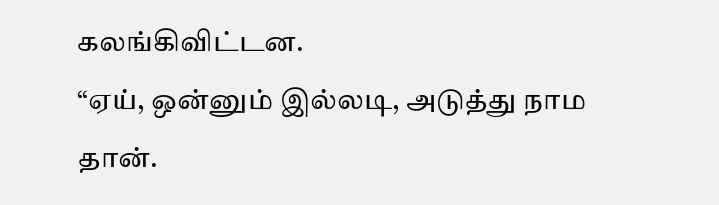கலங்கிவிட்டன.
“ஏய், ஒன்னும் இல்லடி, அடுத்து நாம தான்.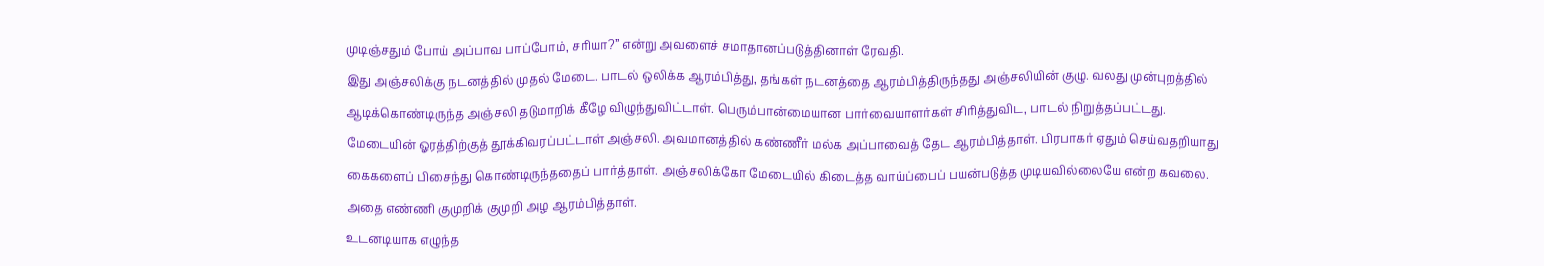முடிஞ்சதும் போய் அப்பாவ பாப்போம், சரியா?” என்று அவளைச் சமாதானப்படுத்தினாள் ரேவதி.
இது அஞ்சலிக்கு நடனத்தில் முதல் மேடை. பாடல் ஒலிக்க ஆரம்பித்து, தங்கள் நடனத்தை ஆரம்பித்திருந்தது அஞ்சலியின் குழு. வலது முன்புறத்தில் ஆடிக்கொண்டிருந்த அஞ்சலி தடுமாறிக் கீழே விழுந்துவிட்டாள். பெரும்பான்மையான பார்வையாளர்கள் சிரித்துவிட, பாடல் நிறுத்தப்பட்டது. மேடையின் ஓரத்திற்குத் தூக்கிவரப்பட்டாள் அஞ்சலி. அவமானத்தில் கண்ணீர் மல்க அப்பாவைத் தேட ஆரம்பித்தாள். பிரபாகர் ஏதும் செய்வதறியாது கைகளைப் பிசைந்து கொண்டிருந்ததைப் பார்த்தாள். அஞ்சலிக்கோ மேடையில் கிடைத்த வாய்ப்பைப் பயன்படுத்த முடியவில்லையே என்ற கவலை. அதை எண்ணி குமுறிக் குமுறி அழ ஆரம்பித்தாள்.
உடனடியாக எழுந்த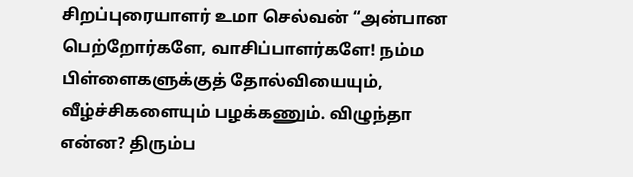சிறப்புரையாளர் உமா செல்வன் “அன்பான பெற்றோர்களே, வாசிப்பாளர்களே! நம்ம பிள்ளைகளுக்குத் தோல்வியையும், வீழ்ச்சிகளையும் பழக்கணும். விழுந்தா என்ன? திரும்ப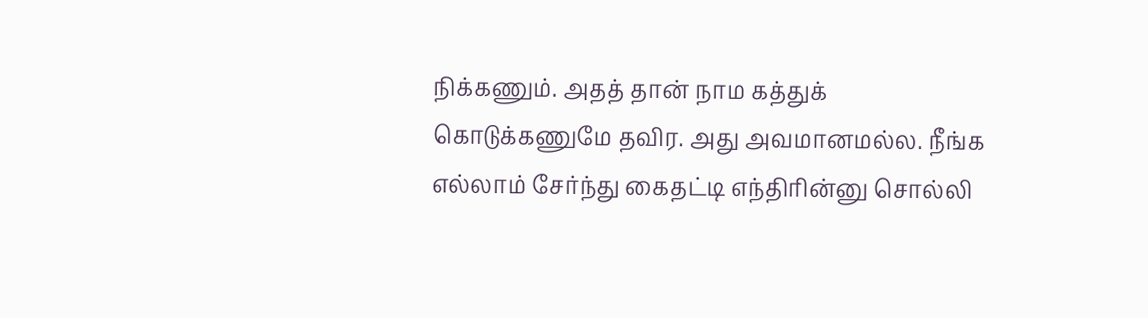நிக்கணும். அதத் தான் நாம கத்துக் கொடுக்கணுமே தவிர. அது அவமானமல்ல. நீங்க எல்லாம் சேர்ந்து கைதட்டி எந்திரின்னு சொல்லி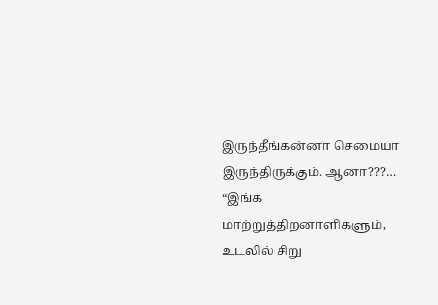இருந்தீங்கன்னா செமையா இருந்திருக்கும். ஆனா???…
“இங்க மாற்றுத்திறனாளிகளும், உடலில் சிறு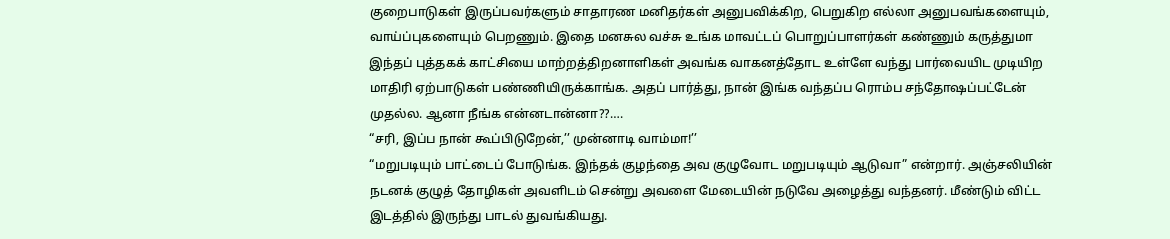குறைபாடுகள் இருப்பவர்களும் சாதாரண மனிதர்கள் அனுபவிக்கிற, பெறுகிற எல்லா அனுபவங்களையும், வாய்ப்புகளையும் பெறணும். இதை மனசுல வச்சு உங்க மாவட்டப் பொறுப்பாளர்கள் கண்ணும் கருத்துமா இந்தப் புத்தகக் காட்சியை மாற்றத்திறனாளிகள் அவங்க வாகனத்தோட உள்ளே வந்து பார்வையிட முடியிற மாதிரி ஏற்பாடுகள் பண்ணியிருக்காங்க. அதப் பார்த்து, நான் இங்க வந்தப்ப ரொம்ப சந்தோஷப்பட்டேன் முதல்ல. ஆனா நீங்க என்னடான்னா??….
“சரி, இப்ப நான் கூப்பிடுறேன்,’’ முன்னாடி வாம்மா!’’
“மறுபடியும் பாட்டைப் போடுங்க. இந்தக் குழந்தை அவ குழுவோட மறுபடியும் ஆடுவா” என்றார். அஞ்சலியின் நடனக் குழுத் தோழிகள் அவளிடம் சென்று அவளை மேடையின் நடுவே அழைத்து வந்தனர். மீண்டும் விட்ட இடத்தில் இருந்து பாடல் துவங்கியது.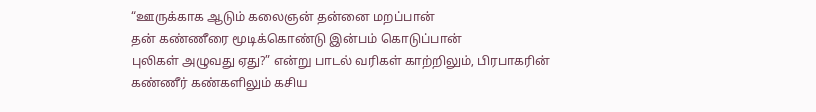“ஊருக்காக ஆடும் கலைஞன் தன்னை மறப்பான்
தன் கண்ணீரை மூடிக்கொண்டு இன்பம் கொடுப்பான்
புலிகள் அழுவது ஏது?” என்று பாடல் வரிகள் காற்றிலும், பிரபாகரின் கண்ணீர் கண்களிலும் கசிய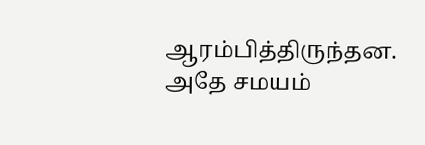ஆரம்பித்திருந்தன.
அதே சமயம்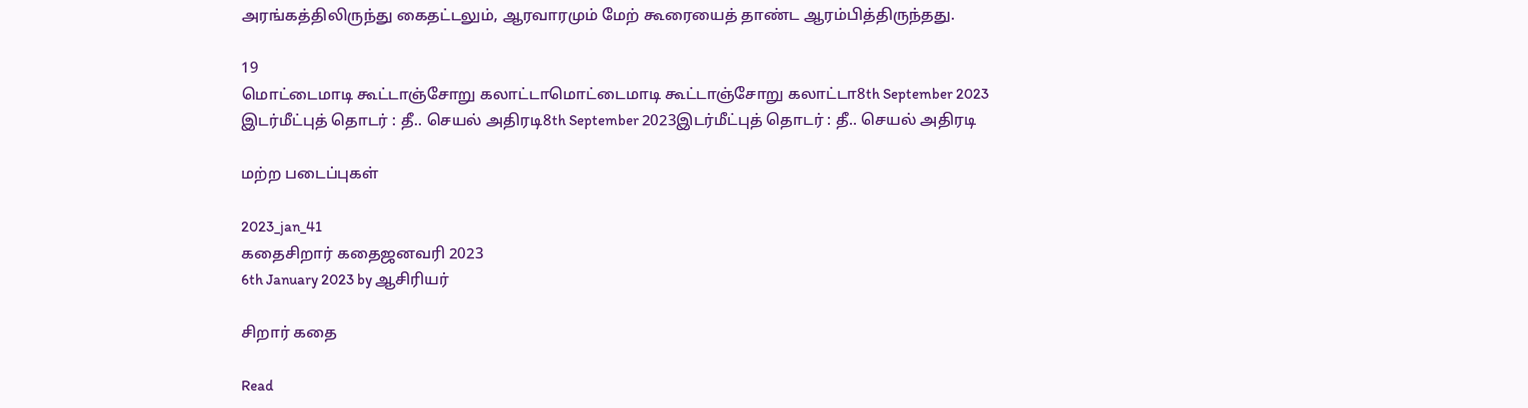அரங்கத்திலிருந்து கைதட்டலும், ஆரவாரமும் மேற் கூரையைத் தாண்ட ஆரம்பித்திருந்தது.

19
மொட்டைமாடி கூட்டாஞ்சோறு கலாட்டாமொட்டைமாடி கூட்டாஞ்சோறு கலாட்டா8th September 2023
இடர்மீட்புத் தொடர் : தீ.. செயல் அதிரடி8th September 2023இடர்மீட்புத் தொடர் : தீ.. செயல் அதிரடி

மற்ற படைப்புகள்

2023_jan_41
கதைசிறார் கதைஜனவரி 2023
6th January 2023 by ஆசிரியர்

சிறார் கதை

Read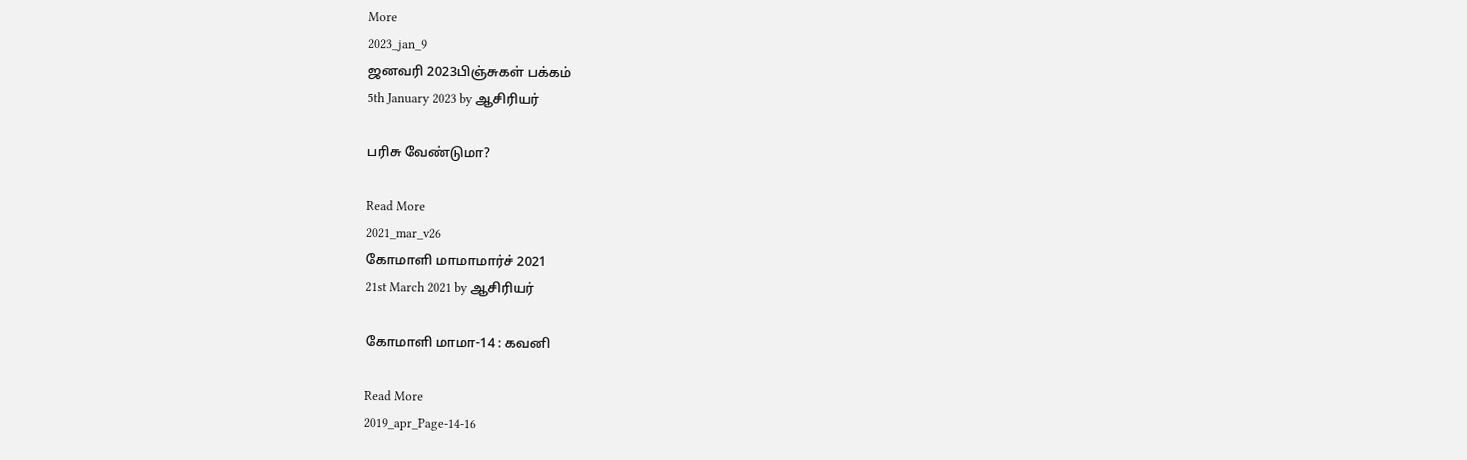More
2023_jan_9
ஜனவரி 2023பிஞ்சுகள் பக்கம்
5th January 2023 by ஆசிரியர்

பரிசு வேண்டுமா?

Read More
2021_mar_v26
கோமாளி மாமாமார்ச் 2021
21st March 2021 by ஆசிரியர்

கோமாளி மாமா-14 : கவனி

Read More
2019_apr_Page-14-16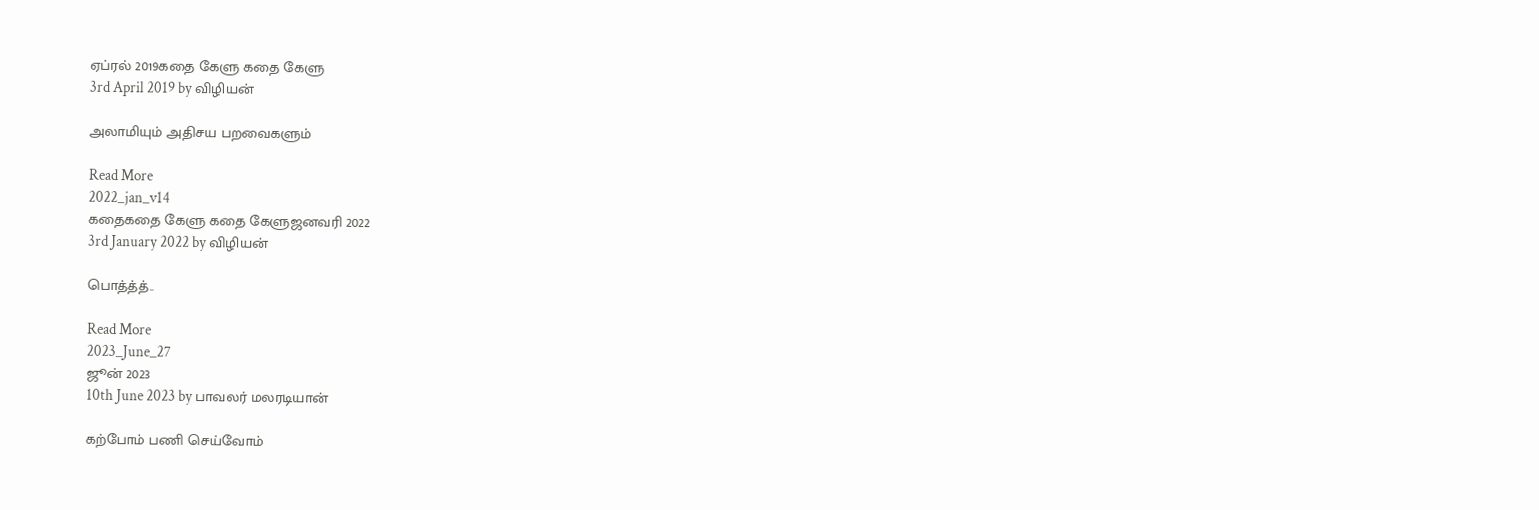ஏப்ரல் 2019கதை கேளு கதை கேளு
3rd April 2019 by விழியன்

அலாமியும் அதிசய பறவைகளும்

Read More
2022_jan_v14
கதைகதை கேளு கதை கேளுஜனவரி 2022
3rd January 2022 by விழியன்

பொத்த்த்..

Read More
2023_June_27
ஜூன் 2023
10th June 2023 by பாவலர் மலரடியான்

கற்போம் பணி செய்வோம்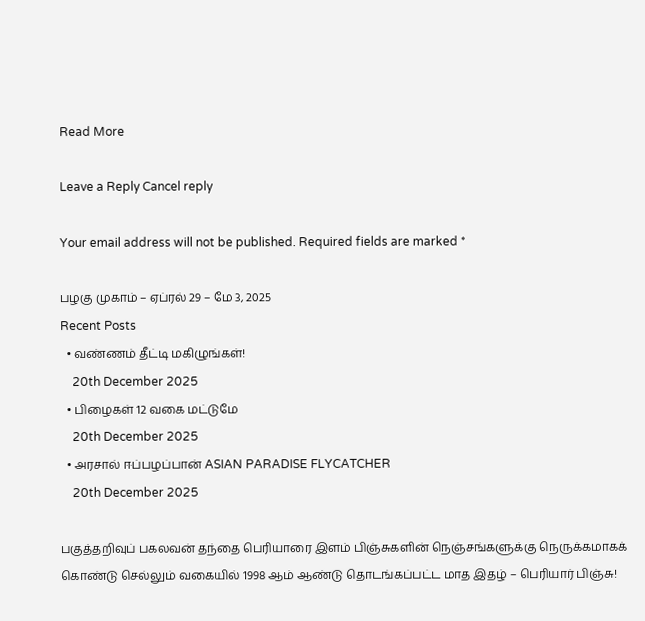Read More

Leave a Reply Cancel reply

Your email address will not be published. Required fields are marked *

பழகு முகாம் – ஏப்ரல் 29 – மே 3, 2025
Recent Posts
  • வண்ணம் தீட்டி மகிழுங்கள்!
    20th December 2025
  • பிழைகள் 12 வகை மட்டுமே
    20th December 2025
  • அரசால் ஈப்பழப்பான் ASIAN PARADISE FLYCATCHER
    20th December 2025

பகுத்தறிவுப் பகலவன் தந்தை பெரியாரை இளம் பிஞ்சுகளின் நெஞ்சங்களுக்கு நெருக்கமாகக் கொண்டு செல்லும் வகையில் 1998 ஆம் ஆண்டு தொடங்கப்பட்ட மாத இதழ் – பெரியார் பிஞ்சு!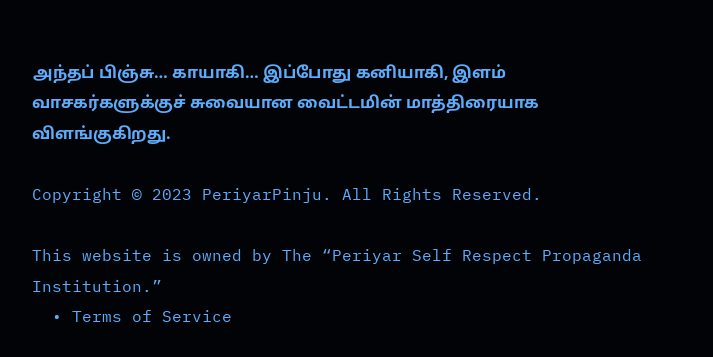அந்தப் பிஞ்சு… காயாகி… இப்போது கனியாகி, இளம் வாசகர்களுக்குச் சுவையான வைட்டமின் மாத்திரையாக விளங்குகிறது.

Copyright © 2023 PeriyarPinju. All Rights Reserved.

This website is owned by The “Periyar Self Respect Propaganda Institution.”
  • Terms of Service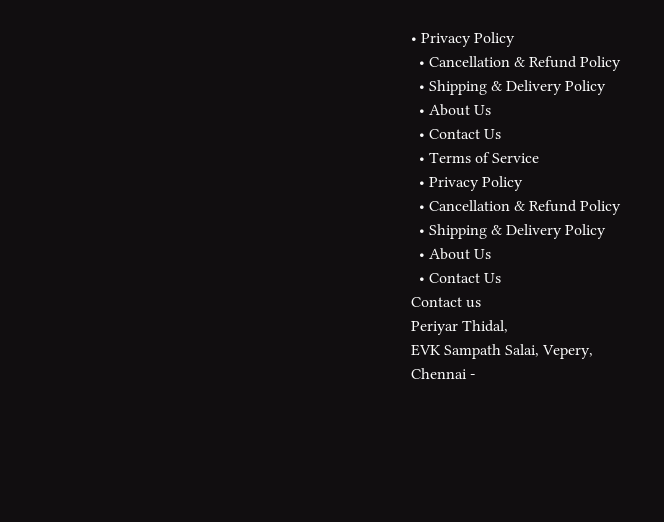• Privacy Policy
  • Cancellation & Refund Policy
  • Shipping & Delivery Policy
  • About Us
  • Contact Us
  • Terms of Service
  • Privacy Policy
  • Cancellation & Refund Policy
  • Shipping & Delivery Policy
  • About Us
  • Contact Us
Contact us
Periyar Thidal,
EVK Sampath Salai, Vepery,
Chennai -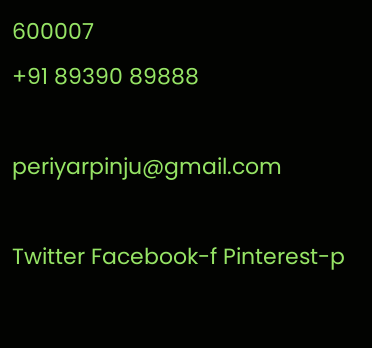600007
+91 89390 89888

periyarpinju@gmail.com

Twitter Facebook-f Pinterest-p